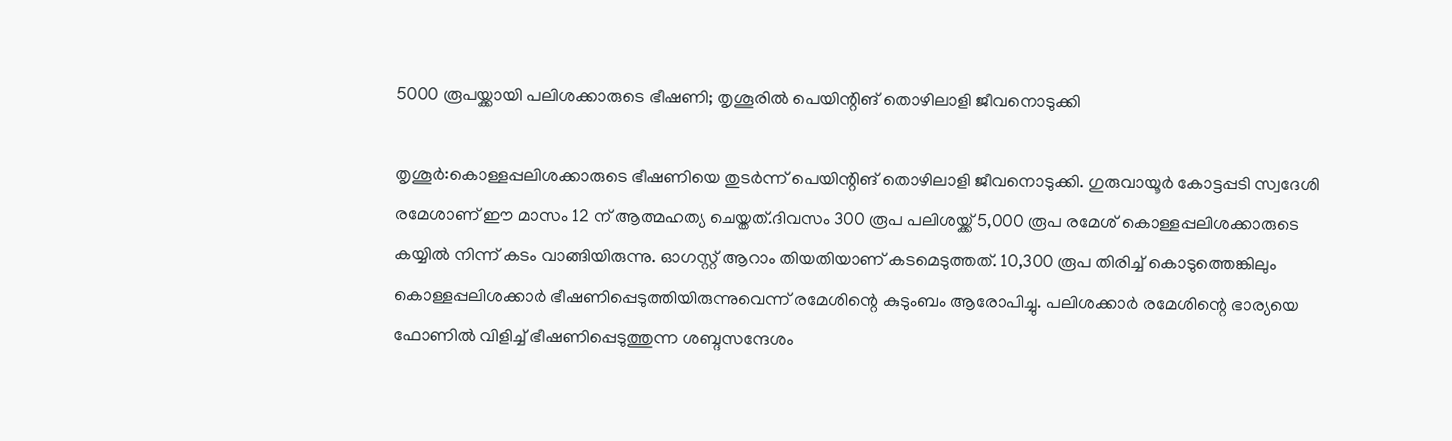5000 രൂപയ്ക്കായി പലിശക്കാരുടെ ഭീഷണി; തൃശൂരില്‍ പെയിന്റിങ് തൊഴിലാളി ജീവനൊടുക്കി

തൃശൂര്‍:കൊള്ളപ്പലിശക്കാരുടെ ഭീഷണിയെ തുടര്‍ന്ന് പെയിന്റിങ് തൊഴിലാളി ജീവനൊടുക്കി. ഗുരുവായൂര്‍ കോട്ടപ്പടി സ്വദേശി രമേശാണ് ഈ മാസം 12 ന് ആത്മഹത്യ ചെയ്തത്.ദിവസം 300 രൂപ പലിശയ്ക്ക് 5,000 രൂപ രമേശ് കൊള്ളപ്പലിശക്കാരുടെ കയ്യില്‍ നിന്ന് കടം വാങ്ങിയിരുന്നു. ഓഗസ്റ്റ് ആറാം തിയതിയാണ് കടമെടുത്തത്. 10,300 രൂപ തിരിച്ച് കൊടുത്തെങ്കിലും കൊള്ളപ്പലിശക്കാർ ഭീഷണിപ്പെടുത്തിയിരുന്നുവെന്ന് രമേശിന്റെ കുടുംബം ആരോപിച്ചു. പലിശക്കാര്‍ രമേശിന്റെ ഭാര്യയെ ഫോണില്‍ വിളിച്ച് ഭീഷണിപ്പെടുത്തുന്ന ശബ്ദസന്ദേശം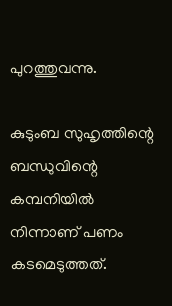പുറത്തുവന്നു.

കുടുംബ സുഹൃത്തിന്റെ ബന്ധുവിന്റെ കമ്പനിയില്‍ നിന്നാണ് പണം കടമെടുത്തത്.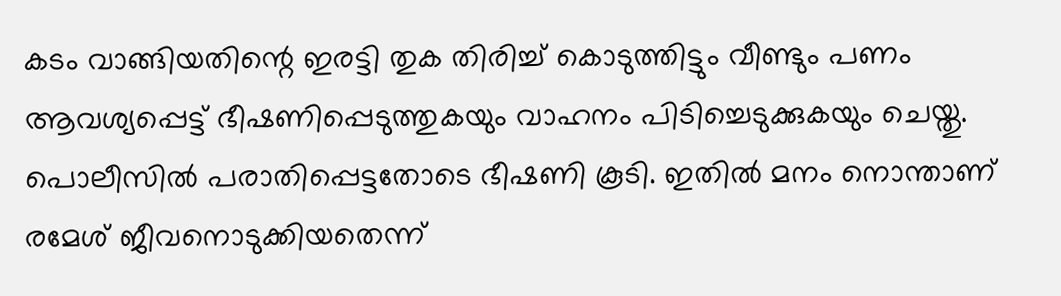കടം വാങ്ങിയതിന്റെ ഇരട്ടി തുക തിരിച്ച് കൊടുത്തിട്ടും വീണ്ടും പണം ആവശ്യപ്പെട്ട് ഭീഷണിപ്പെടുത്തുകയും വാഹനം പിടിച്ചെടുക്കുകയും ചെയ്തു. പൊലീസില്‍ പരാതിപ്പെട്ടതോടെ ഭീഷണി കൂടി. ഇതില്‍ മനം നൊന്താണ് രമേശ് ജീവനൊടുക്കിയതെന്ന്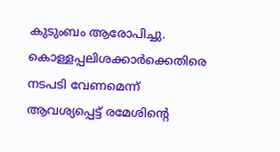കുടുംബം ആരോപിച്ചു. കൊള്ളപ്പലിശക്കാർക്കെതിരെ നടപടി വേണമെന്ന് ആവശ്യപ്പെട്ട് രമേശിന്റെ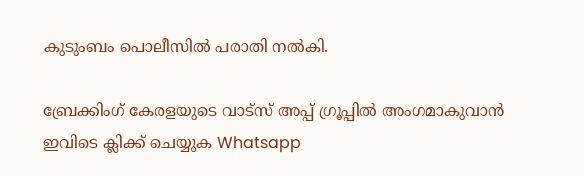കുടുംബം പൊലീസില്‍ പരാതി നല്‍കി.

ബ്രേക്കിംഗ് കേരളയുടെ വാട്സ് അപ്പ് ഗ്രൂപ്പിൽ അംഗമാകുവാൻ ഇവിടെ ക്ലിക്ക് ചെയ്യുക Whatsapp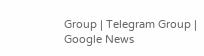Group | Telegram Group | Google News